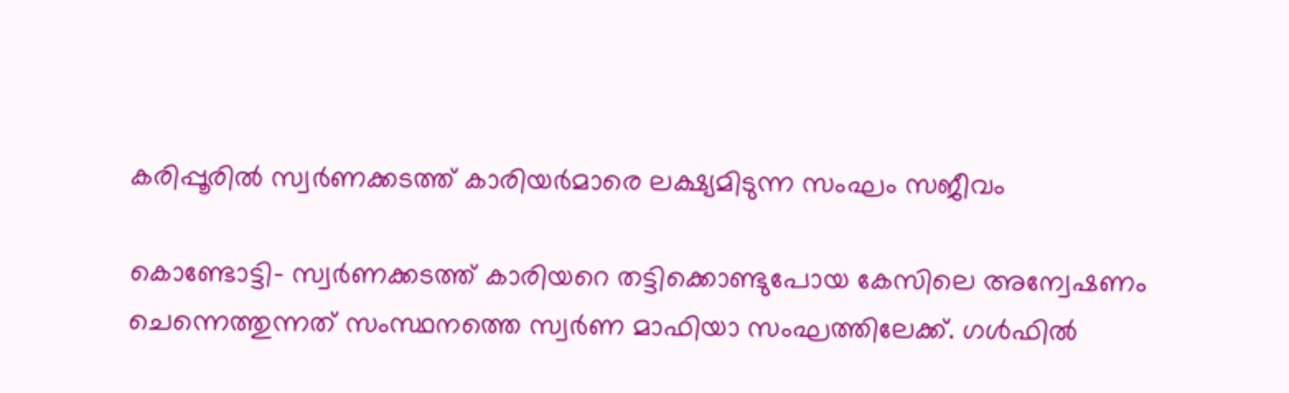കരിപ്പൂരില്‍ സ്വര്‍ണക്കടത്ത് കാരിയര്‍മാരെ ലക്ഷ്യമിടുന്ന സംഘം സജീവം

കൊണ്ടോട്ടി- സ്വര്‍ണക്കടത്ത് കാരിയറെ തട്ടിക്കൊണ്ടുപോയ കേസിലെ അന്വേഷണം ചെന്നെത്തുന്നത് സംസ്ഥനത്തെ സ്വര്‍ണ മാഫിയാ സംഘത്തിലേക്ക്. ഗള്‍ഫില്‍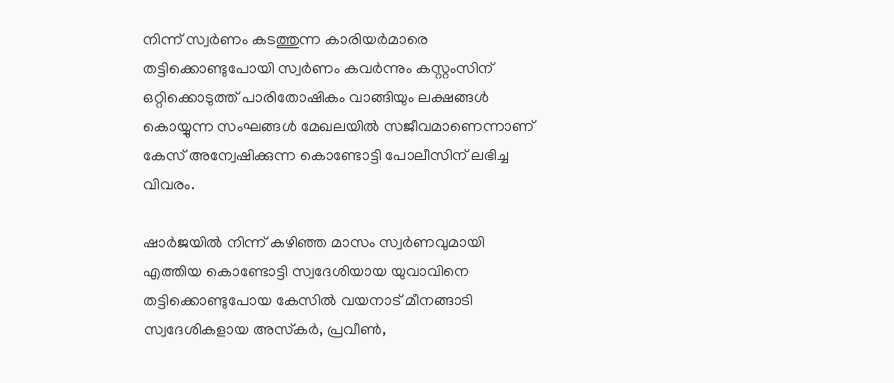നിന്ന് സ്വര്‍ണം കടത്തുന്ന കാരിയര്‍മാരെ തട്ടിക്കൊണ്ടുപോയി സ്വര്‍ണം കവര്‍ന്നും കസ്റ്റംസിന് ഒറ്റിക്കൊടുത്ത് പാരിതോഷികം വാങ്ങിയും ലക്ഷങ്ങള്‍ കൊയ്യുന്ന സംഘങ്ങള്‍ മേഖലയില്‍ സജീവമാണെന്നാണ് കേസ് അന്വേഷിക്കുന്ന കൊണ്ടോട്ടി പോലീസിന് ലഭിച്ച വിവരം.

ഷാര്‍ജയില്‍ നിന്ന് കഴിഞ്ഞ മാസം സ്വര്‍ണവുമായി എത്തിയ കൊണ്ടോട്ടി സ്വദേശിയായ യുവാവിനെ തട്ടിക്കൊണ്ടുപോയ കേസില്‍ വയനാട് മീനങ്ങാടി സ്വദേശികളായ അസ്‌കര്‍, പ്രവീണ്‍,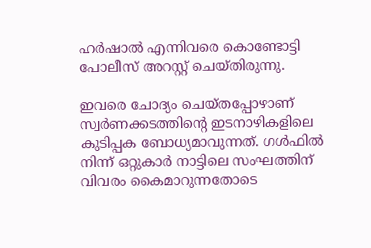ഹര്‍ഷാല്‍ എന്നിവരെ കൊണ്ടോട്ടി പോലീസ് അറസ്റ്റ് ചെയ്തിരുന്നു.

ഇവരെ ചോദ്യം ചെയ്തപ്പോഴാണ് സ്വര്‍ണക്കടത്തിന്റെ ഇടനാഴികളിലെ കുടിപ്പക ബോധ്യമാവുന്നത്. ഗള്‍ഫില്‍ നിന്ന് ഒറ്റുകാര്‍ നാട്ടിലെ സംഘത്തിന് വിവരം കൈമാറുന്നതോടെ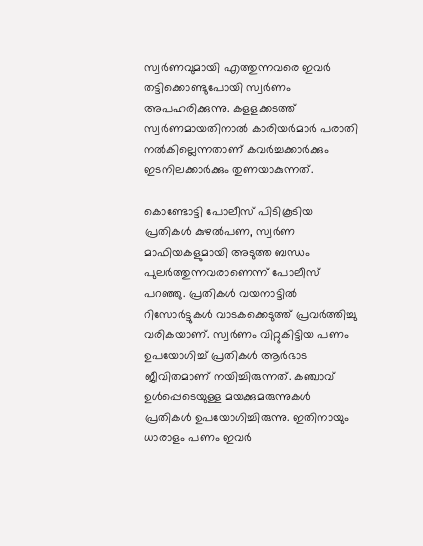സ്വര്‍ണവുമായി എത്തുന്നവരെ ഇവര്‍ തട്ടിക്കൊണ്ടുപോയി സ്വര്‍ണം അപഹരിക്കുന്നു. കളളക്കടത്ത് സ്വര്‍ണമായതിനാല്‍ കാരിയര്‍മാര്‍ പരാതി നല്‍കില്ലെന്നതാണ് കവര്‍ച്ചക്കാര്‍ക്കും ഇടനിലക്കാര്‍ക്കും തുണയാകുന്നത്.

കൊണ്ടോട്ടി പോലീസ് പിടികൂടിയ പ്രതികള്‍ കുഴല്‍പണ, സ്വര്‍ണ മാഫിയകളുമായി അടുത്ത ബന്ധം പുലര്‍ത്തുന്നവരാണെന്ന് പോലീസ് പറഞ്ഞു. പ്രതികള്‍ വയനാട്ടില്‍ റിസോര്‍ട്ടുകള്‍ വാടകക്കെടുത്ത് പ്രവര്‍ത്തിച്ചു വരികയാണ്. സ്വര്‍ണം വിറ്റുകിട്ടിയ പണം ഉപയോഗിച്ച് പ്രതികള്‍ ആര്‍ഭാട ജീവിതമാണ് നയിച്ചിരുന്നത്. കഞ്ചാവ് ഉള്‍പ്പെടെയുള്ള മയക്കുമരുന്നുകള്‍ പ്രതികള്‍ ഉപയോഗിച്ചിരുന്നു. ഇതിനായും ധാരാളം പണം ഇവര്‍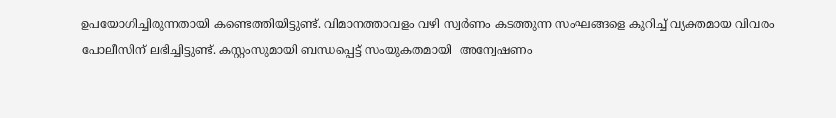ഉപയോഗിച്ചിരുന്നതായി കണ്ടെത്തിയിട്ടുണ്ട്. വിമാനത്താവളം വഴി സ്വര്‍ണം കടത്തുന്ന സംഘങ്ങളെ കുറിച്ച് വ്യക്തമായ വിവരം പോലീസിന് ലഭിച്ചിട്ടുണ്ട്. കസ്റ്റംസുമായി ബന്ധപ്പെട്ട് സംയുകതമായി  അന്വേഷണം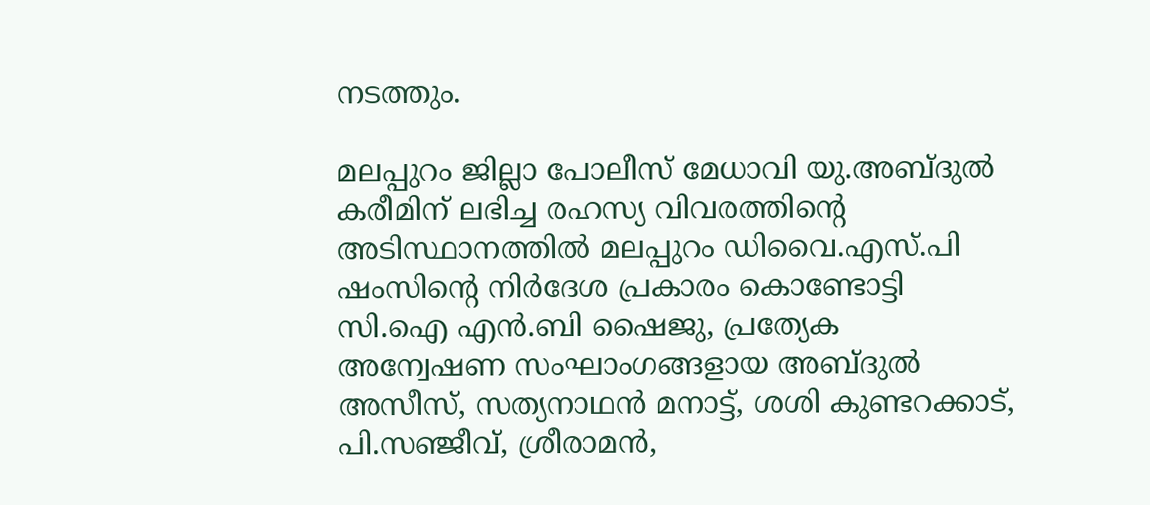നടത്തും.

മലപ്പുറം ജില്ലാ പോലീസ് മേധാവി യു.അബ്ദുല്‍ കരീമിന് ലഭിച്ച രഹസ്യ വിവരത്തിന്റെ അടിസ്ഥാനത്തില്‍ മലപ്പുറം ഡിവൈ.എസ്.പി ഷംസിന്റെ നിര്‍ദേശ പ്രകാരം കൊണ്ടോട്ടി സി.ഐ എന്‍.ബി ഷൈജു, പ്രത്യേക അന്വേഷണ സംഘാംഗങ്ങളായ അബ്ദുല്‍ അസീസ്, സത്യനാഥന്‍ മനാട്ട്, ശശി കുണ്ടറക്കാട്, പി.സഞ്ജീവ്, ശ്രീരാമന്‍,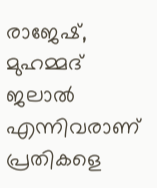രാജേഷ്, മുഹമ്മദ് ജലാല്‍ എന്നിവരാണ് പ്രതികളെ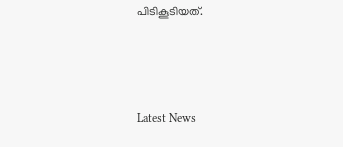പിടികൂടിയത്.



Latest News